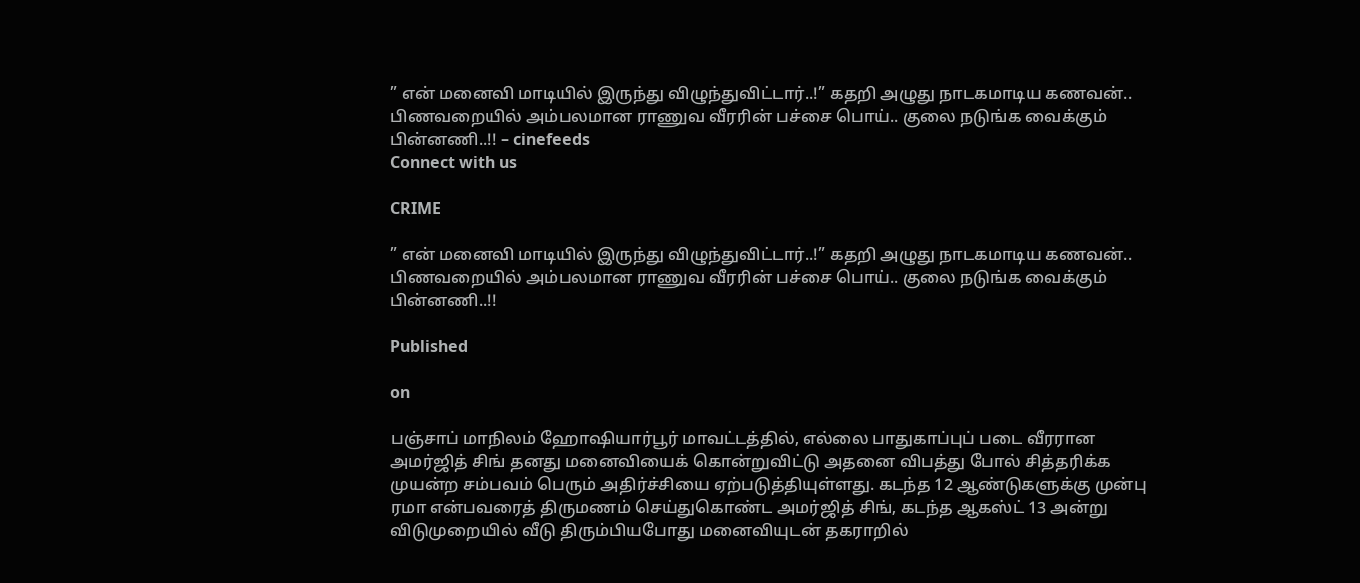” என் மனைவி மாடியில் இருந்து விழுந்துவிட்டார்..!” கதறி அழுது நாடகமாடிய கணவன்.. பிணவறையில் அம்பலமான ராணுவ வீரரின் பச்சை பொய்.. குலை நடுங்க வைக்கும் பின்னணி..!! – cinefeeds
Connect with us

CRIME

” என் மனைவி மாடியில் இருந்து விழுந்துவிட்டார்..!” கதறி அழுது நாடகமாடிய கணவன்.. பிணவறையில் அம்பலமான ராணுவ வீரரின் பச்சை பொய்.. குலை நடுங்க வைக்கும் பின்னணி..!!

Published

on

பஞ்சாப் மாநிலம் ஹோஷியார்பூர் மாவட்டத்தில், எல்லை பாதுகாப்புப் படை வீரரான அமர்ஜித் சிங் தனது மனைவியைக் கொன்றுவிட்டு அதனை விபத்து போல் சித்தரிக்க முயன்ற சம்பவம் பெரும் அதிர்ச்சியை ஏற்படுத்தியுள்ளது. கடந்த 12 ஆண்டுகளுக்கு முன்பு ரமா என்பவரைத் திருமணம் செய்துகொண்ட அமர்ஜித் சிங், கடந்த ஆகஸ்ட் 13 அன்று விடுமுறையில் வீடு திரும்பியபோது மனைவியுடன் தகராறில்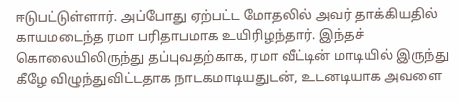ஈடுபட்டுள்ளார். அப்போது ஏற்பட்ட மோதலில் அவர் தாக்கியதில் காயமடைந்த ரமா பரிதாபமாக உயிரிழந்தார். இந்தச் கொலையிலிருந்து தப்புவதற்காக, ரமா வீட்டின் மாடியில் இருந்து கீழே விழுந்துவிட்டதாக நாடகமாடியதுடன், உடனடியாக அவளை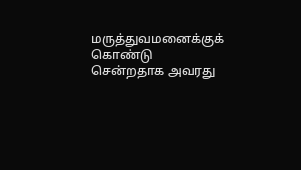மருத்துவமனைக்குக் கொண்டு சென்றதாக அவரது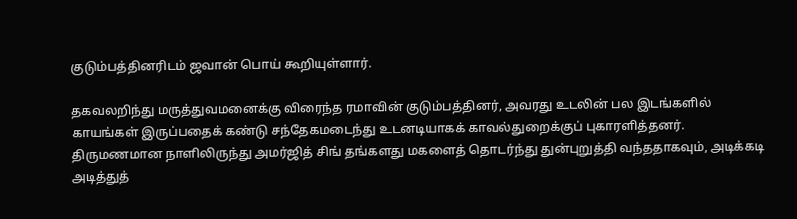குடும்பத்தினரிடம் ஜவான் பொய் கூறியுள்ளார்.

தகவலறிந்து மருத்துவமனைக்கு விரைந்த ரமாவின் குடும்பத்தினர், அவரது உடலின் பல இடங்களில் காயங்கள் இருப்பதைக் கண்டு சந்தேகமடைந்து உடனடியாகக் காவல்துறைக்குப் புகாரளித்தனர். திருமணமான நாளிலிருந்து அமர்ஜித் சிங் தங்களது மகளைத் தொடர்ந்து துன்புறுத்தி வந்ததாகவும், அடிக்கடி அடித்துத்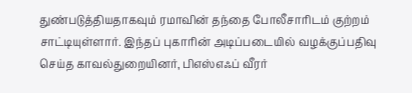துண்படுத்தியதாகவும் ரமாவின் தந்தை போலீசாரிடம் குற்றம் சாட்டியுள்ளார். இந்தப் புகாரின் அடிப்படையில் வழக்குப்பதிவு செய்த காவல்துறையினர், பிஎஸ்எஃப் வீரர்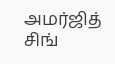அமர்ஜித் சிங்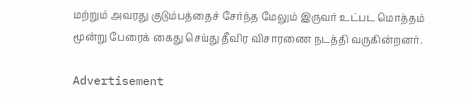மற்றும் அவரது குடும்பத்தைச் சேர்ந்த மேலும் இருவர் உட்பட மொத்தம் மூன்று பேரைக் கைது செய்து தீவிர விசாரணை நடத்தி வருகின்றனர்.

Advertisement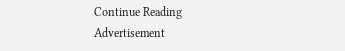Continue Reading
Advertisement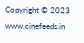Copyright © 2023 www.cinefeeds.in